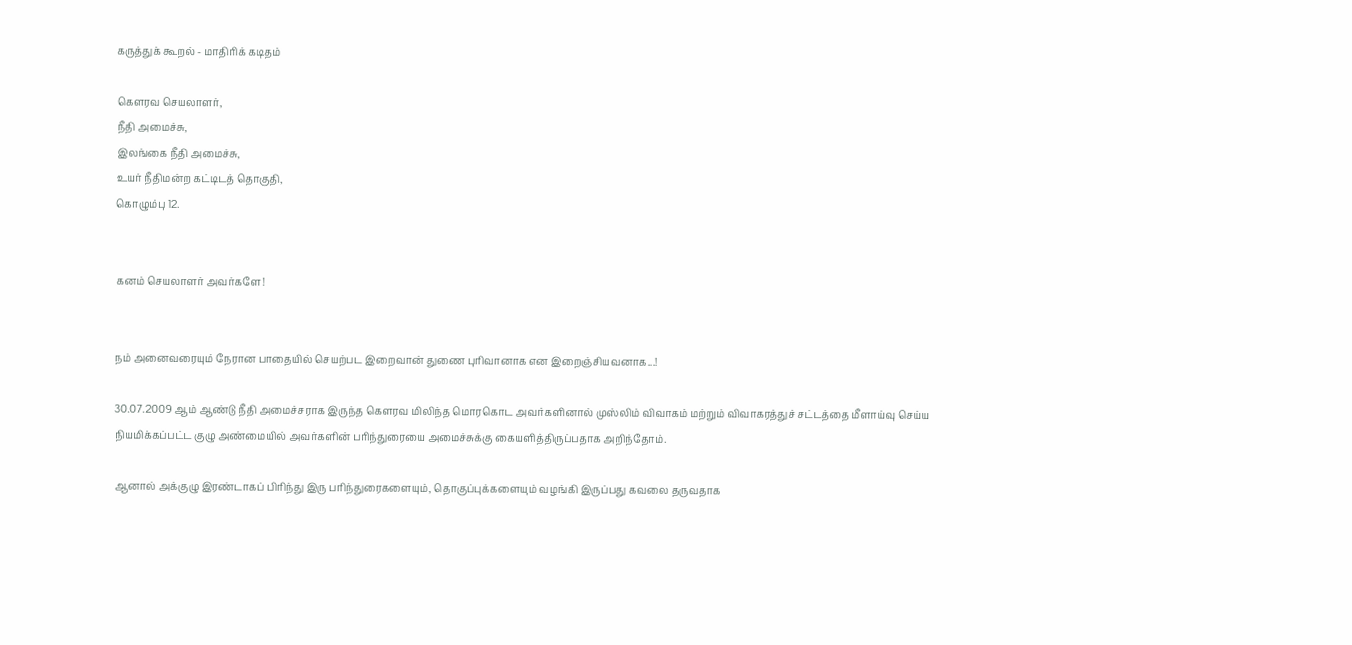கருத்துக் கூறல் - மாதிரிக் கடிதம்

கௌரவ செயலாளர்,
நீதி அமைச்சு,
இலங்கை நீதி அமைச்சு,
உயர் நீதிமன்ற கட்டிடத் தொகுதி,
கொழும்பு 12.


கனம் செயலாளர் அவர்களே!


நம் அனைவரையும் நேரான பாதையில் செயற்பட இறைவான் துணை புரிவானாக என இறைஞ்சியவனாக...!

30.07.2009 ஆம் ஆண்டு நீதி அமைச்சராக இருந்த கௌரவ மிலிந்த மொரகொட அவர்களினால் முஸ்லிம் விவாகம் மற்றும் விவாகரத்துச் சட்டத்தை மீளாய்வு செய்ய நியமிக்கப்பட்ட குழு அண்மையில் அவர்களின் பரிந்துரையை அமைச்சுக்கு கையளித்திருப்பதாக அறிந்தோம்.

ஆனால் அக்குழு இரண்டாகப் பிரிந்து இரு பரிந்துரைகளையும், தொகுப்புக்களையும் வழங்கி இருப்பது கவலை தருவதாக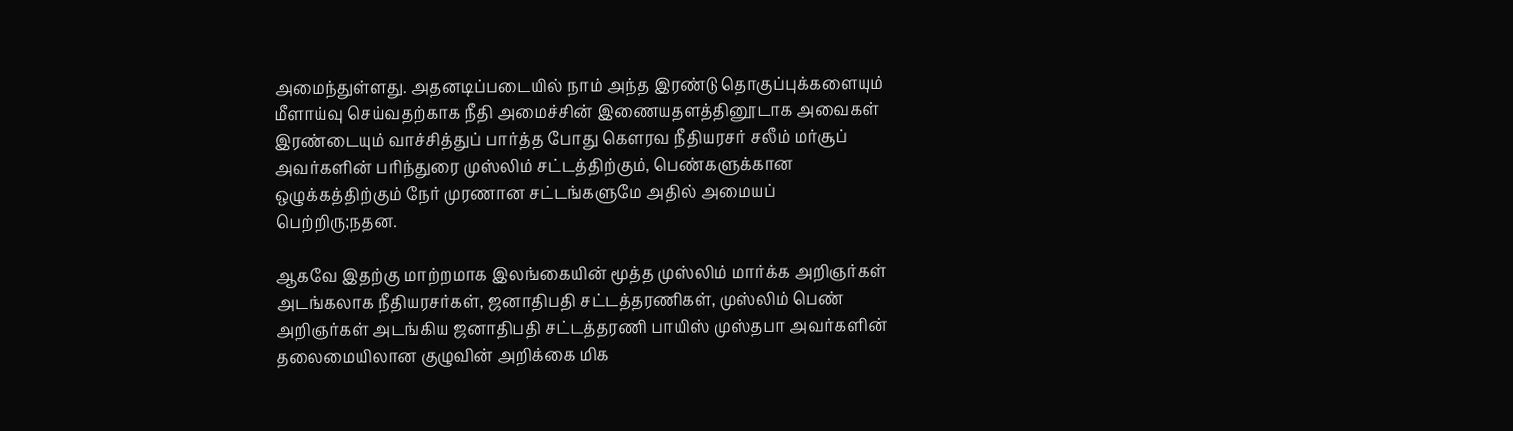அமைந்துள்ளது. அதனடிப்படையில் நாம் அந்த இரண்டு தொகுப்புக்களையும் மீளாய்வு செய்வதற்காக நீதி அமைச்சின் இணையதளத்தினூடாக அவைகள் இரண்டையும் வாச்சித்துப் பார்த்த போது கௌரவ நீதியரசர் சலீம் மர்சூப் அவர்களின் பரிந்துரை முஸ்லிம் சட்டத்திற்கும், பெண்களுக்கான ஒழுக்கத்திற்கும் நேர் முரணான சட்டங்களுமே அதில் அமையப் பெற்றிரு;நதன.

ஆகவே இதற்கு மாற்றமாக இலங்கையின் மூத்த முஸ்லிம் மார்க்க அறிஞர்கள் அடங்கலாக நீதியரசர்கள், ஜனாதிபதி சட்டத்தரணிகள், முஸ்லிம் பெண் அறிஞர்கள் அடங்கிய ஜனாதிபதி சட்டத்தரணி பாயிஸ் முஸ்தபா அவர்களின் தலைமையிலான குழுவின் அறிக்கை மிக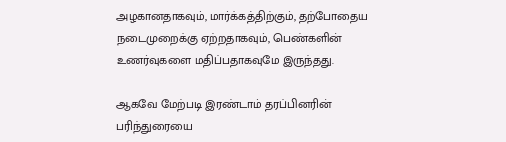அழகானதாகவும், மார்க்கத்திற்கும், தற்போதைய நடைமுறைக்கு ஏற்றதாகவும், பெண்களின் உணர்வுகளை மதிப்பதாகவுமே இருந்தது.

ஆகவே மேற்படி இரண்டாம் தரப்பினரின் பரிந்துரையை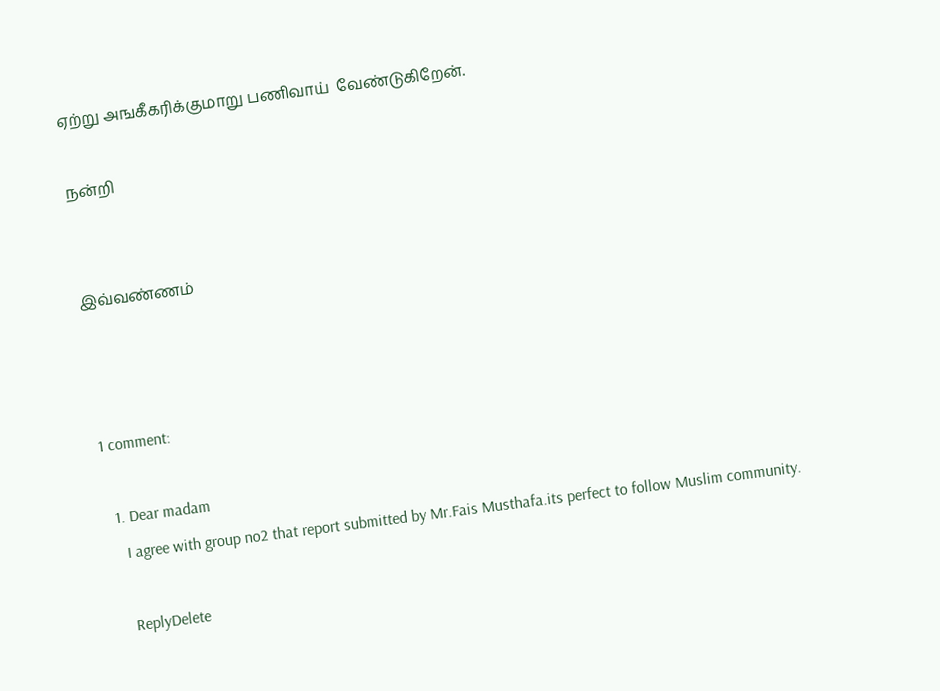ஏற்று அஙகீகரிக்குமாறு பணிவாய்  வேண்டுகிறேன்.

நன்றி


இவ்வண்ணம்



1 comment:

  1. Dear madam
    I agree with group no2 that report submitted by Mr.Fais Musthafa.its perfect to follow Muslim community.

    ReplyDelete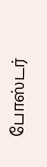போஸ்டர்